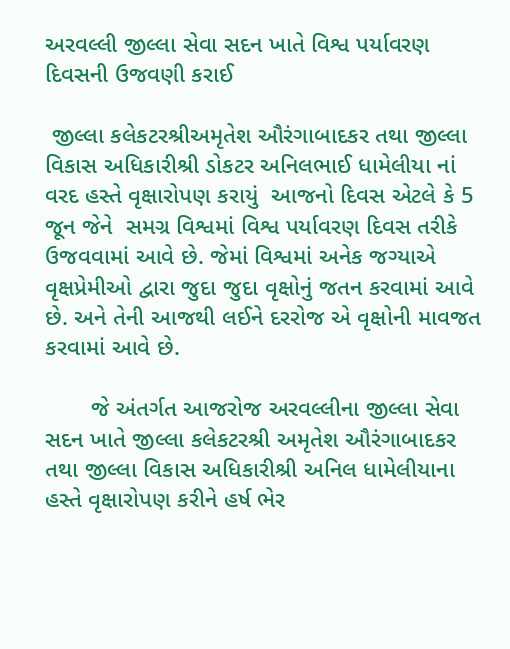અરવલ્લી જીલ્લા સેવા સદન ખાતે વિશ્વ પર્યાવરણ દિવસની ઉજવણી કરાઈ

 જીલ્લા કલેકટરશ્રીઅમૃતેશ ઔરંગાબાદકર તથા જીલ્લા વિકાસ અધિકારીશ્રી ડોકટર અનિલભાઈ ધામેલીયા નાં વરદ હસ્તે વૃક્ષારોપણ કરાયું  આજનો દિવસ એટલે કે 5 જૂન જેને  સમગ્ર વિશ્વમાં વિશ્વ પર્યાવરણ દિવસ તરીકે ઉજવવામાં આવે છે. જેમાં વિશ્વમાં અનેક જગ્યાએ વૃક્ષપ્રેમીઓ દ્વારા જુદા જુદા વૃક્ષોનું જતન કરવામાં આવે છે. અને તેની આજથી લઈને દરરોજ એ વૃક્ષોની માવજત કરવામાં આવે છે.

       જે અંતર્ગત આજરોજ અરવલ્લીના જીલ્લા સેવા સદન ખાતે જીલ્લા કલેકટરશ્રી અમૃતેશ ઔરંગાબાદકર તથા જીલ્લા વિકાસ અધિકારીશ્રી અનિલ ધામેલીયાના હસ્તે વૃક્ષારોપણ કરીને હર્ષ ભેર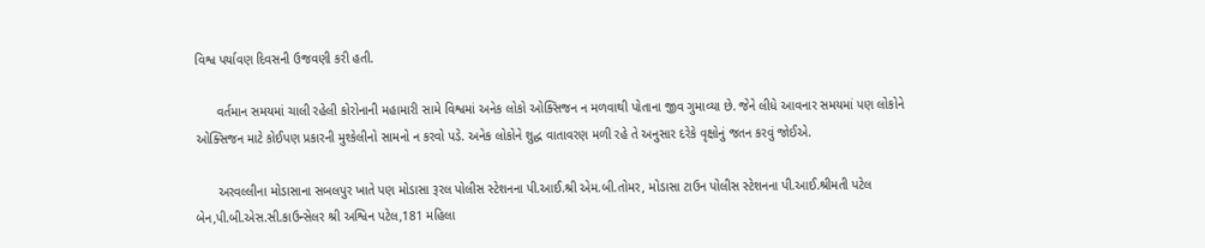વિશ્વ પર્યાવણ દિવસની ઉજવણી કરી હતી.

      વર્તમાન સમયમાં ચાલી રહેલી કોરોનાની મહામારી સામે વિશ્વમાં અનેક લોકો ઓક્સિજન ન મળવાથી પોતાના જીવ ગુમાવ્યા છે. જેને લીધે આવનાર સમયમાં પણ લોકોને ઓક્સિજન માટે કોઈપણ પ્રકારની મુશ્કેલીનો સામનો ન કરવો પડે. અનેક લોકોને શુદ્ધ વાતાવરણ મળી રહે તે અનુસાર દરેકે વૃક્ષોનું જતન કરવું જોઈએ.

      અરવલ્લીના મોડાસાના સબલપુર ખાતે પણ મોડાસા રૂરલ પોલીસ સ્ટેશનના પી.આઈ.શ્રી એમ.બી.તોમર, મોડાસા ટાઉન પોલીસ સ્ટેશનના પી.આઈ.શ્રીમતી પટેલ બેન,પી.બી.એસ.સી.કાઉન્સેલર શ્રી અશ્વિન પટેલ,181 મહિલા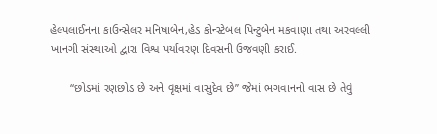હેલ્પલાઈનના કાઉન્સેલર મનિષાબેન,હેડ કોન્સ્ટેબલ પિન્ટુબેન મકવાણા તથા અરવલ્લી ખાનગી સંસ્થાઓ દ્વારા વિશ્વ પર્યાવરણ દિવસની ઉજવણી કરાઈ.

      “છોડમાં રણછોડ છે અને વૃક્ષમાં વાસુદેવ છે” જેમાં ભગવાનનો વાસ છે તેવું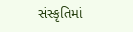સંસ્કૃતિમાં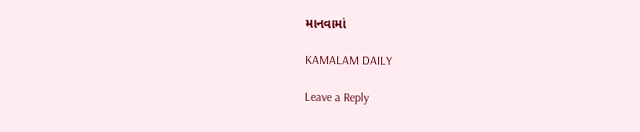માનવામાં

KAMALAM DAILY

Leave a Reply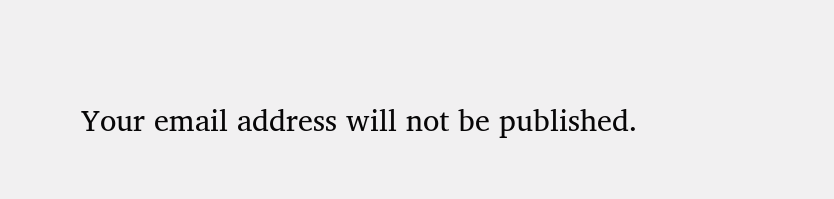Your email address will not be published.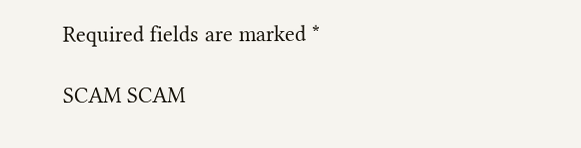Required fields are marked *

SCAM SCAM